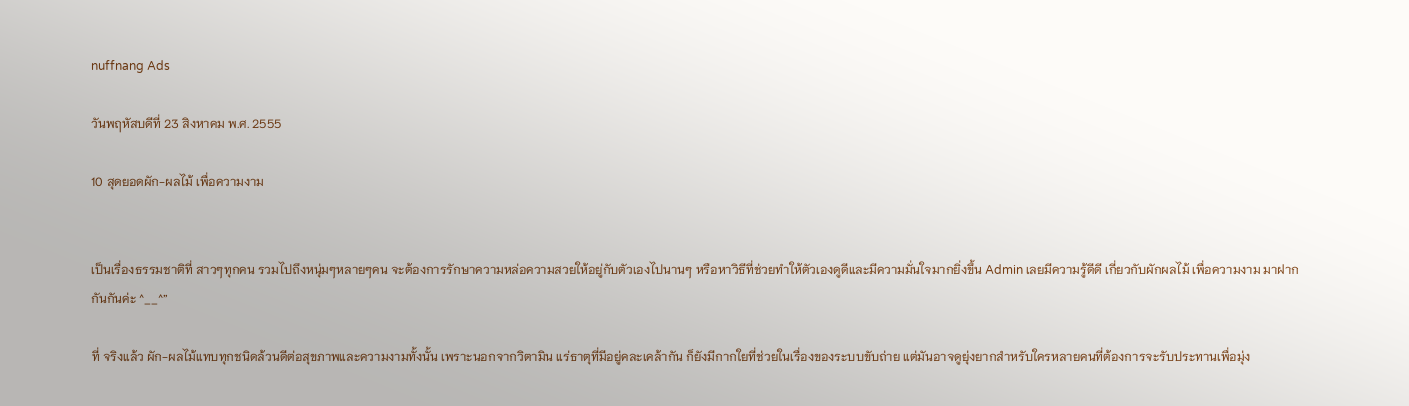nuffnang Ads

วันพฤหัสบดีที่ 23 สิงหาคม พ.ศ. 2555

10 สุดยอดผัก-ผลไม้ เพื่อความงาม


เป็นเรื่องธรรมชาติที่ สาวๆทุกคน รวมไปถึงหนุ่มๆหลายๆคน จะต้องการรักษาความหล่อความสวยให้อยู่กับตัวเองไปนานๆ หรือหาวิธีที่ช่วยทำให้ตัวเองดูดีและมีความมั่นใจมากยิ่งขึ้น Admin เลยมีความรู้ดีดี เกี่ยวกับผักผลไม้ เพื่อความงาม มาฝากกันกันค่ะ ^__^”

ที่ จริงแล้ว ผัก-ผลไม้แทบทุกชนิดล้วนดีต่อสุขภาพและความงามทั้งนั้น เพราะนอกจากวิตามิน แร่ธาตุที่มีอยู่คละเคล้ากัน ก็ยังมีกากใยที่ช่วยในเรื่องของระบบขับถ่าย แต่มันอาจดูยุ่งยากสำหรับใครหลายคนที่ต้องการจะรับประทานเพื่อมุ่ง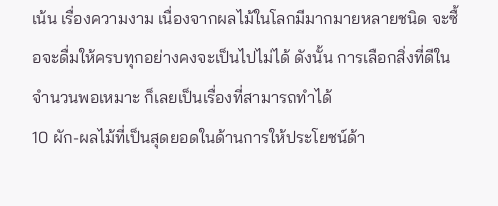เน้น เรื่องความงาม เนื่องจากผลไม้ในโลกมีมากมายหลายชนิด จะซื้อจะดื่มให้ครบทุกอย่างคงจะเป็นไปไม่ได้ ดังนั้น การเลือกสิ่งที่ดีในจำนวนพอเหมาะ ก็เลยเป็นเรื่องที่สามารถทำได้
10 ผัก-ผลไม้ที่เป็นสุดยอดในด้านการให้ประโยชน์ด้า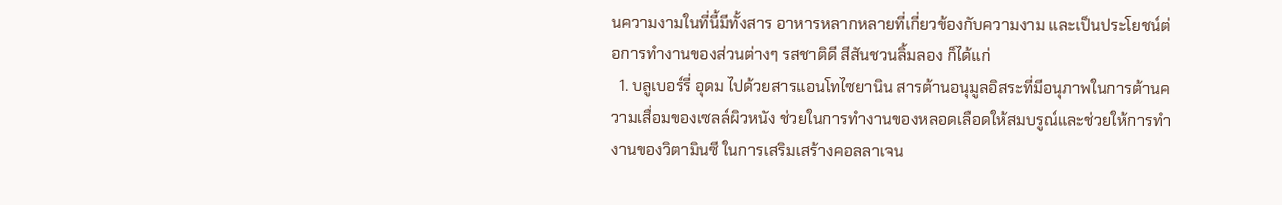นความงามในที่นี้มีทั้งสาร อาหารหลากหลายที่เกี่ยวข้องกับความงาม และเป็นประโยชน์ต่อการทำงานของส่วนต่างๆ รสชาติดี สีสันชวนลิ้มลอง ก็ได้แก่
  1. บลูเบอร์รี่ อุดม ไปด้วยสารแอนโทไซยานิน สารต้านอนุมูลอิสระที่มีอนุภาพในการต้านความเสื่อมของเซลล์ผิวหนัง ช่วยในการทำงานของหลอดเลือดให้สมบรูณ์และช่วยให้การทำงานของวิตามินซี ในการเสริมเสร้างคอลลาเจน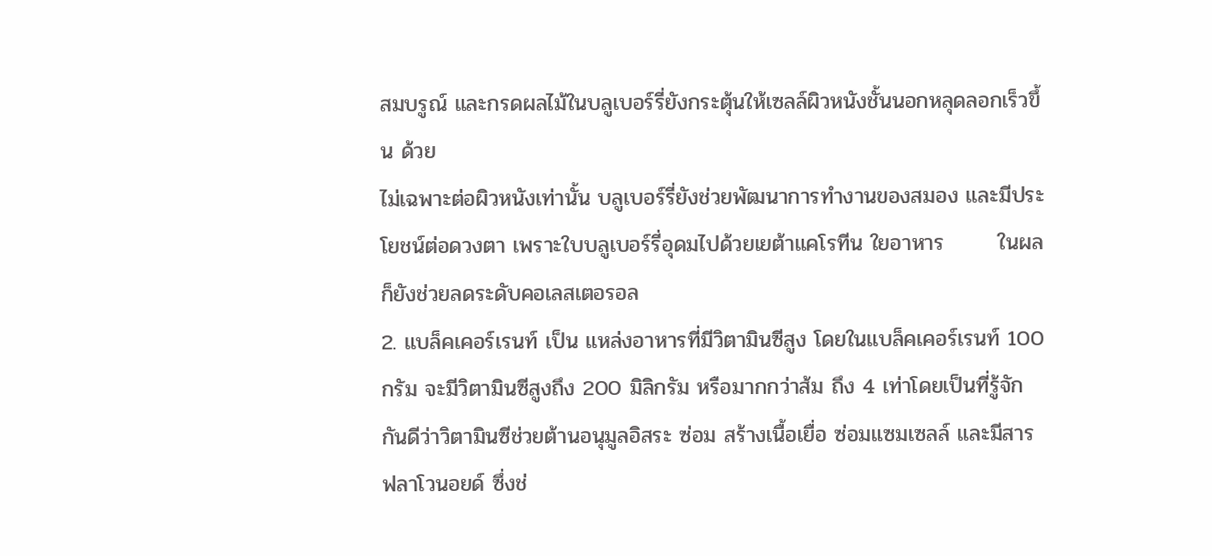สมบรูณ์ และกรดผลไม้ในบลูเบอร์รี่ยังกระตุ้นให้เซลล์ผิวหนังชั้นนอกหลุดลอกเร็วขึ้น ด้วย
ไม่เฉพาะต่อผิวหนังเท่านั้น บลูเบอร์รี่ยังช่วยพัฒนาการทำงานของสมอง และมีประโยชน์ต่อดวงตา เพราะใบบลูเบอร์รี่อุดมไปด้วยเยต้าแคโรทีน ใยอาหาร       ในผลก็ยังช่วยลดระดับคอเลสเตอรอล
2. แบล็คเคอร์เรนท์ เป็น แหล่งอาหารที่มีวิตามินซีสูง โดยในแบล็คเคอร์เรนท์ 100 กรัม จะมีวิตามินซีสูงถึง 200 มิลิกรัม หรือมากกว่าส้ม ถึง 4 เท่าโดยเป็นที่รู้จักกันดีว่าวิตามินซีช่วยต้านอนุมูลอิสระ ซ่อม สร้างเนื้อเยื่อ ซ่อมแซมเซลล์ และมีสาร ฟลาโวนอยด์ ซึ่งช่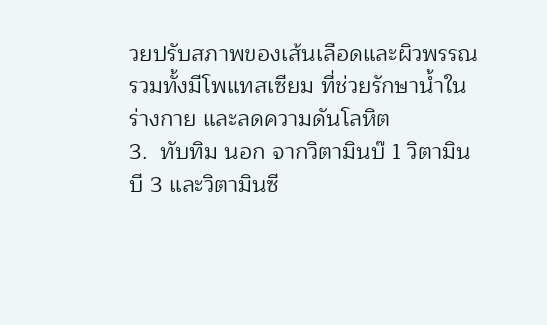วยปรับสภาพของเส้นเลือดและผิวพรรณ รวมทั้งมีโพแทสเซียม ที่ช่วยรักษาน้ำในร่างกาย และลดความดันโลหิต
3.  ทับทิม นอก จากวิตามินบ๊ 1 วิตามินบี 3 และวิตามินซี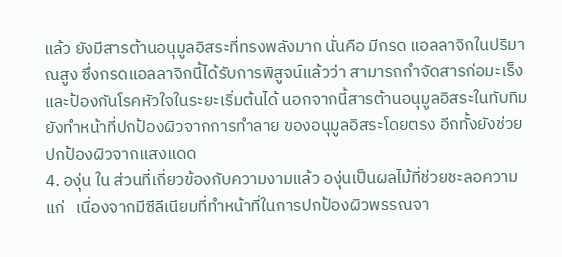แล้ว ยังมีสารต้านอนุมูลอิสระที่ทรงพลังมาก นั่นคือ มีกรด แอลลาจิกในปริมาณสูง ซึ่งกรดแอลลาจิกนี้ได้รับการพิสูจน์แล้วว่า สามารถกำจัดสารก่อมะเร็งและป้องกันโรคหัวใจในระยะเริ่มต้นได้ นอกจากนี้สารต้านอนุมูลอิสระในทับทิมยังทำหน้าที่ปกป้องผิวจากการทำลาย ของอนุมูลอิสระโดยตรง อีกทั้งยังช่วยปกป้องผิวจากแสงแดด
4. องุ่น ใน ส่วนที่เกี่ยวข้องกับความงามแล้ว องุ่นเป็นผลไม้ที่ช่วยชะลอความแก่   เนื่องจากมีซีลีเนียมที่ทำหน้าที่ในการปกป้องผิวพรรณจา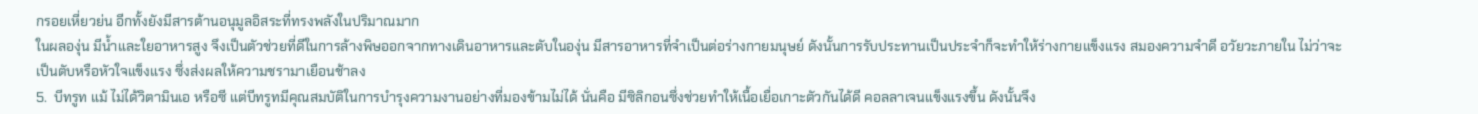กรอยเหี่ยวย่น อีกทั้งยังมีสารต้านอนุมูลอิสระที่ทรงพลังในปริมาณมาก
ในผลองุ่น มีน้ำและใยอาหารสูง จึงเป็นตัวช่วยที่ดีในการล้างพิษออกจากทางเดินอาหารและตับในองุ่น มีสารอาหารที่จำเป็นต่อร่างกายมนุษย์ ดังนั้นการรับประทานเป็นประจำก็จะทำให้ร่างกายแข็งแรง สมองความจำดี อวัยวะภายใน ไม่ว่าจะเป็นตับหรือหัวใจแข็งแรง ซึ่งส่งผลให้ความชรามาเยือนช้าลง
5.  บีทรูท แม้ ไม่ได้วิตามินเอ หรือซี แต่บีทรูทมีคุณสมบัติในการบำรุงความงานอย่างที่มองข้ามไม่ได้ นั่นคือ มีซิลิกอนซึ่งช่วยทำให้เนื้อเยื่อเกาะตัวกันได้ดี คอลลาเจนแข็งแรงขึ้น ดังนั้นจึง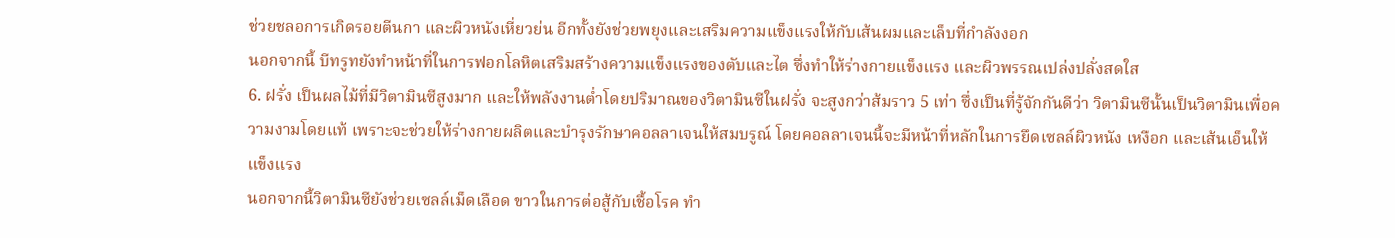ช่วยชลอการเกิดรอยตีนกา และผิวหนังเหี่ยวย่น อีกทั้งยังช่วยพยุงและเสริมความแข็งแรงให้กับเส้นผมและเล็บที่กำลังงอก
นอกจากนี้ บีทรูทยังทำหน้าที่ในการฟอกโลหิตเสริมสร้างความแข็งแรงของตับและไต ซึ่งทำให้ร่างกายแข็งแรง และผิวพรรณเปล่งปลั่งสดใส
6. ฝรั่ง เป็นผลไม้ที่มีวิตามินซีสูงมาก และให้พลังงานต่ำโดยปริมาณของวิตามินซีในฝรั่ง จะสูงกว่าส้มราว 5 เท่า ซึ่งเป็นที่รู้จักกันดีว่า วิตามินซีนั้นเป็นวิตามินเพื่อความงามโดยแท้ เพราะจะช่วยให้ร่างกายผลิตและบำรุงรักษาคอลลาเจนให้สมบรูณ์ โดยคอลลาเจนนี้จะมีหน้าที่หลักในการยึดเซลล์ผิวหนัง เหงือก และเส้นเอ็นให้แข็งแรง
นอกจากนี้วิตามินซียังช่วยเซลล์เม็ดเลือด ขาวในการต่อสู้กับเชื้อโรค ทำ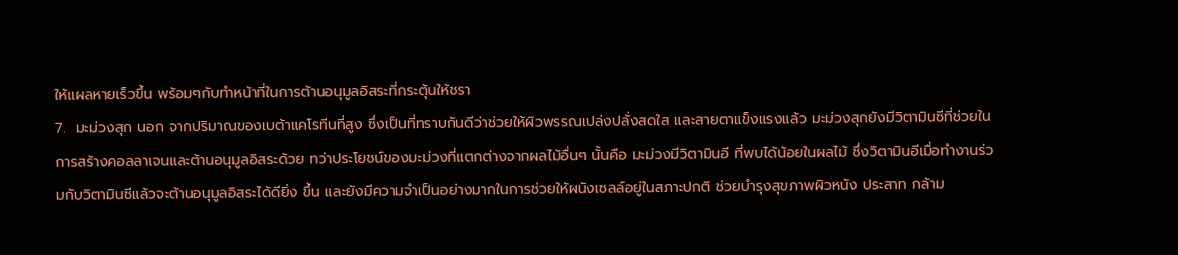ให้แผลหายเร็วขึ้น พร้อมๆกับทำหน้าที่ในการต้านอนุมูลอิสระที่กระตุ้นให้ชรา
7.  มะม่วงสุก นอก จากปริมาณของเบต้าแคโรทีนที่สูง ซึ่งเป็นที่ทราบกันดีว่าช่วยให้ผิวพรรณเปล่งปลั่งสดใส และสายตาแข็งแรงแล้ว มะม่วงสุกยังมีวิตามินซีที่ช่วยในการสร้างคอลลาเจนและต้านอนุมูลอิสระด้วย ทว่าประโยชน์ของมะม่วงที่แตกต่างจากผลไม้อื่นๆ นั้นคือ มะม่วงมีวิตามินอี ที่พบได้น้อยในผลไม้ ซึ่งวิตามินอีเมื่อทำงานร่วมกับวิตามินซีแล้วจะต้านอนุมูลอิสระได้ดียิ่ง ขึ้น และยังมีความจำเป็นอย่างมากในการช่วยให้ผนังเซลล์อยู่ในสภาะปกติ ช่วยบำรุงสุขภาพผิวหนัง ประสาท กล้าม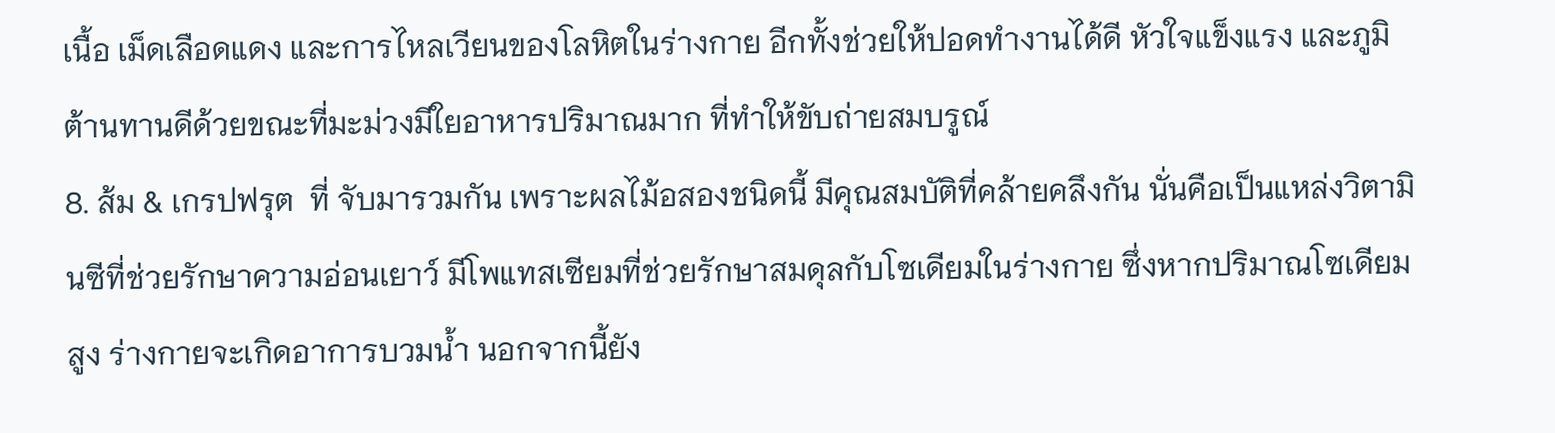เนื้อ เม็ดเลือดแดง และการไหลเวียนของโลหิตในร่างกาย อีกทั้งช่วยให้ปอดทำงานได้ดี หัวใจแข็งแรง และภูมิต้านทานดีด้วยขณะที่มะม่วงมีใยอาหารปริมาณมาก ที่ทำให้ขับถ่ายสมบรูณ์
8. ส้ม & เกรปฟรุต  ที่ จับมารวมกัน เพราะผลไม้อสองชนิดนี้ มีคุณสมบัติที่คล้ายคลึงกัน นั่นคือเป็นแหล่งวิตามินซีที่ช่วยรักษาความอ่อนเยาว์ มีโพแทสเซียมที่ช่วยรักษาสมดุลกับโซเดียมในร่างกาย ซึ่งหากปริมาณโซเดียมสูง ร่างกายจะเกิดอาการบวมน้ำ นอกจากนี้ยัง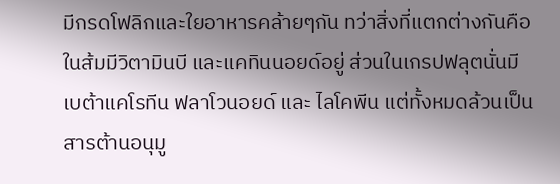มีกรดโฟลิกและใยอาหารคล้ายๆกัน ทว่าสิ่งที่แตกต่างกันคือ ในส้มมีวิตามินบี และแคทินนอยด์อยู่ ส่วนในเกรปฟลุตนั่นมีเบต้าแคโรทีน ฟลาโวนอยด์ และ ไลโคพีน แต่ทั้งหมดล้วนเป็นสารต้านอนุมู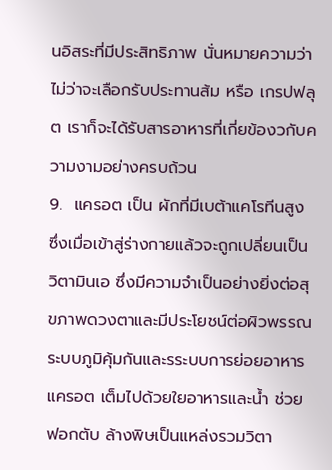นอิสระที่มีประสิทธิภาพ นั่นหมายความว่า ไม่ว่าจะเลือกรับประทานส้ม หรือ เกรปฟลุต เราก็จะได้รับสารอาหารที่เกี่ยข้องวกับความงามอย่างครบถ้วน
9.  แครอต เป็น ผักที่มีเบต้าแคโรทีนสูง ซึ่งเมื่อเข้าสู่ร่างกายแล้วจะถูกเปลี่ยนเป็นวิตามินเอ ซึ่งมีความจำเป็นอย่างยิ่งต่อสุขภาพดวงตาและมีประโยชน์ต่อผิวพรรณ ระบบภูมิคุ้มกันและรระบบการย่อยอาหาร แครอต เต็มไปด้วยใยอาหารและน้ำ ช่วยฟอกตับ ล้างพิษเป็นแหล่งรวมวิตา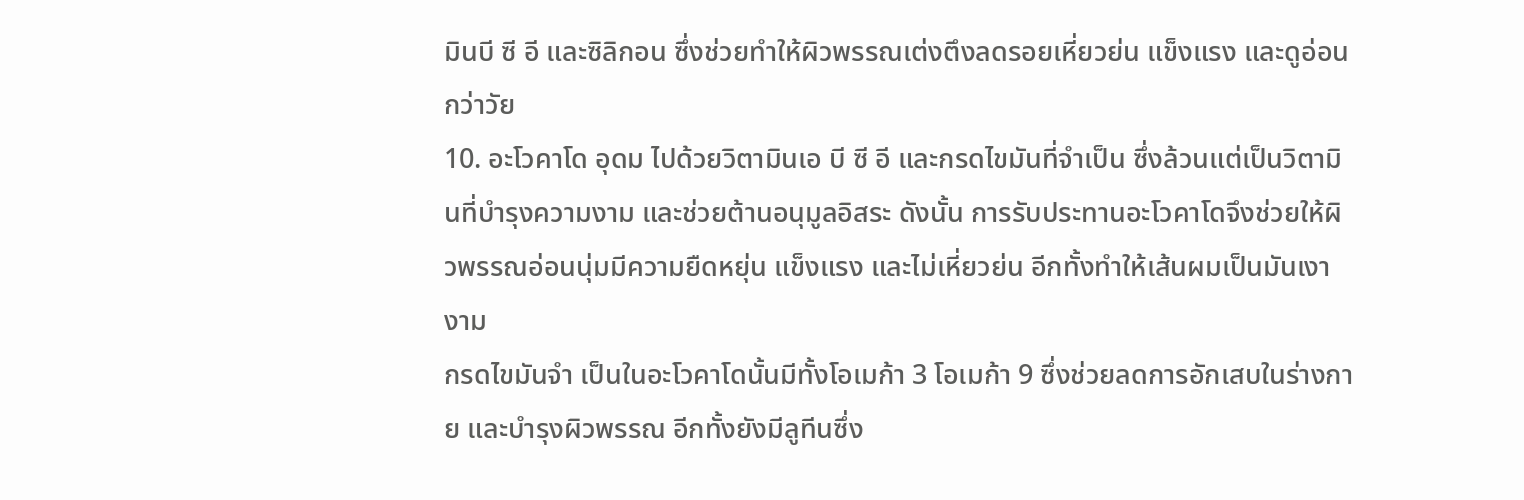มินบี ซี อี และซิลิกอน ซึ่งช่วยทำให้ผิวพรรณเต่งตึงลดรอยเหี่ยวย่น แข็งแรง และดูอ่อนกว่าวัย
10. อะโวคาโด อุดม ไปด้วยวิตามินเอ บี ซี อี และกรดไขมันที่จำเป็น ซึ่งล้วนแต่เป็นวิตามินที่บำรุงความงาม และช่วยต้านอนุมูลอิสระ ดังนั้น การรับประทานอะโวคาโดจึงช่วยให้ผิวพรรณอ่อนนุ่มมีความยืดหยุ่น แข็งแรง และไม่เหี่ยวย่น อีกทั้งทำให้เส้นผมเป็นมันเงางาม
กรดไขมันจำ เป็นในอะโวคาโดนั้นมีทั้งโอเมก้า 3 โอเมก้า 9 ซึ่งช่วยลดการอักเสบในร่างกาย และบำรุงผิวพรรณ อีกทั้งยังมีลูทีนซึ่ง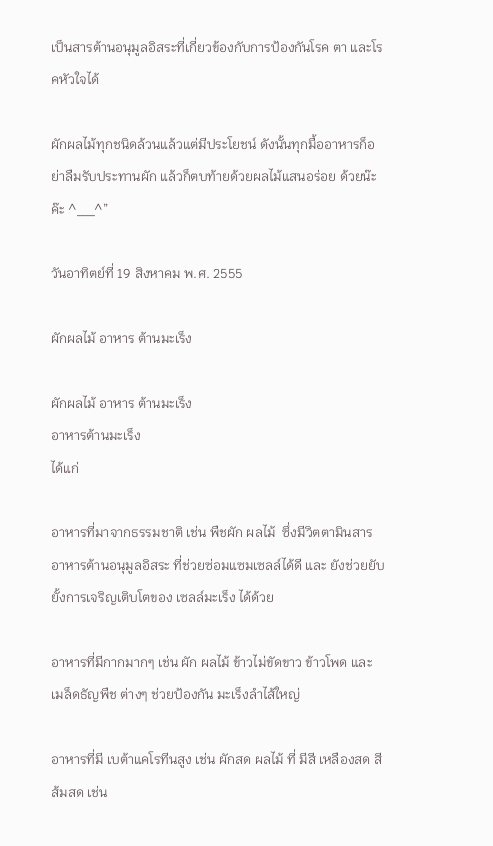เป็นสารต้านอนุมูลอิสระที่เกี่ยวข้องกับการป้องกันโรค ตา และโรคหัวใจได้

ผักผลไม้ทุกชนิดล้วนแล้วแต่มีประโยชน์ ดังนั้นทุกมื้ออาหารก็อย่าลืมรับประทานผัก แล้วก็ตบท้ายด้วยผลไม้แสนอร่อย ด้วยน๊ะค๊ะ ^__^”

วันอาทิตย์ที่ 19 สิงหาคม พ.ศ. 2555

ผักผลไม้ อาหาร ต้านมะเร็ง

ผักผลไม้ อาหาร ต้านมะเร็ง
อาหารต้านมะเร็ง
ได้แก่

อาหารที่มาจากธรรมชาติ เช่น พืชผัก ผลไม้  ซึ่งมีวิตตามินสารอาหารต้านอนุมูลอิสระ ที่ช่วยซ่อมแซมเซลล์ได้ดี และ ยังช่วยยับยั้งการเจริญเติบโตของ เซลล์มะเร็ง ได้ด้วย

อาหารที่มีกากมากๆ เช่น ผัก ผลไม้ ข้าวไม่ขัดขาว ข้าวโพด และ เมล็ดธัญพืช ต่างๆ ช่วยป้องกัน มะเร็งลำไส้ใหญ่

อาหารที่มี เบต้าแคโรทีนสูง เช่น ผักสด ผลไม้ ที่ มีสี เหลืองสด สีส้มสด เช่น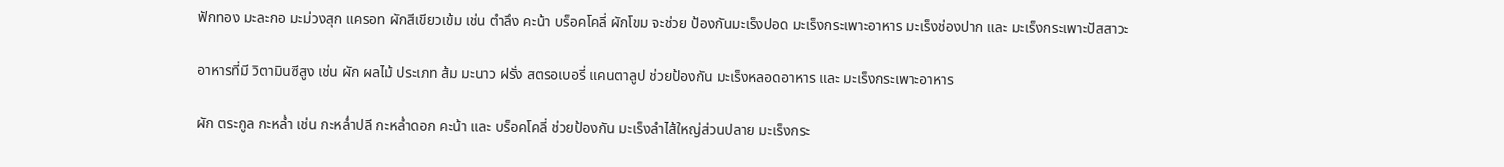ฟักทอง มะละกอ มะม่วงสุก แครอท ผักสีเขียวเข้ม เช่น ตำลึง คะน้า บร็อคโคลี่ ผักโขม จะช่วย ป้องกันมะเร็งปอด มะเร็งกระเพาะอาหาร มะเร็งช่องปาก และ มะเร็งกระเพาะปัสสาวะ

อาหารที่มี วิตามินซีสูง เช่น ผัก ผลไม้ ประเภท ส้ม มะนาว ฝรั่ง สตรอเบอรี่ แคนตาลูป ช่วยป้องกัน มะเร็งหลอดอาหาร และ มะเร็งกระเพาะอาหาร

ผัก ตระกูล กะหล่ำ เช่น กะหล่ำปลี กะหล่ำดอก คะน้า และ บร็อคโคลี่ ช่วยป้องกัน มะเร็งลำไส้ใหญ่ส่วนปลาย มะเร็งกระ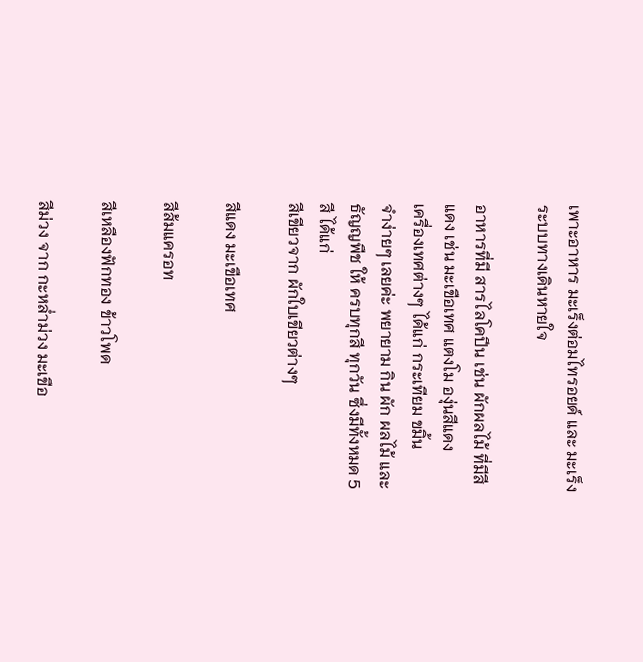เพาะอาหาร มะเร็งต่อมไทรอยด์ และ มะเร็งระบบทางเดินหายใจ

อาหารที่มี สารไลโคปีน เช่น ผักผลไม้ ที่มีสีแดง เช่น มะเขือเทศ แตงโม องุ่นสีแดง
เครื่องเทศต่างๆ ได้แก่ กระเทียม ขมิ้น
จำง่ายๆ เลยค่ะ พยายาม กิน ผัก ผลไม้ และ ธัญญพืช ให้ ครบทุกสี ทุกวัน ซึ่งมีทั้งหมด 5 สี ได้แก่
สีเขียวจาก ผักใบเขียวต่างๆ

สีแดง มะเขือเทศ

สีส้มแครอท

สีเหลืองฟักทอง ข้าวโพด

สีม่วง จาก กะหล่ำม่วง มะเขือ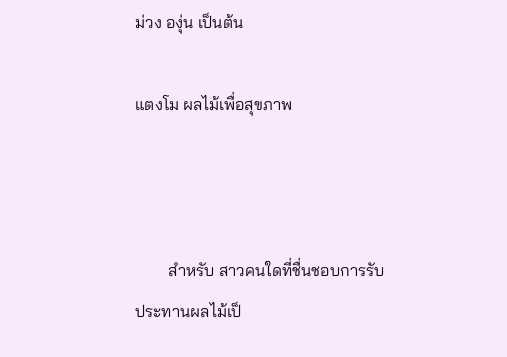ม่วง องุ่น เป็นต้น

แตงโม ผลไม้เพื่อสุขภาพ



        สำหรับ สาวคนใดที่ชื่นชอบการรับประทานผลไม้เป็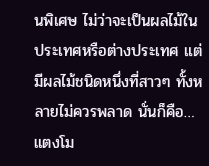นพิเศษ ไม่ว่าจะเป็นผลไม้ในประเทศหรือต่างประเทศ แต่มีผลไม้ชนิดหนึ่งที่สาวๆ ทั้งหลายไม่ควรพลาด นั่นก็คือ…แตงโม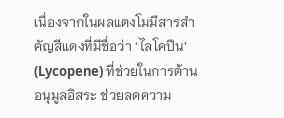เนื่องจากในผลแตงโมมีสารสำคัญสีแดงที่มีชื่อว่า ‘ไลโคปีน’ (Lycopene) ที่ช่วยในการต้านอนุมูลอิสระ ช่วยลดความ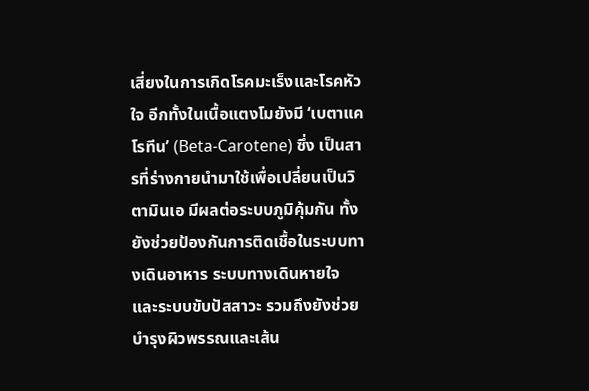เสี่ยงในการเกิดโรคมะเร็งและโรคหัวใจ อีกทั้งในเนื้อแตงโมยังมี ‘เบตาแคโรทีน’ (Beta-Carotene) ซึ่ง เป็นสารที่ร่างกายนำมาใช้เพื่อเปลี่ยนเป็นวิตามินเอ มีผลต่อระบบภูมิคุ้มกัน ทั้งยังช่วยป้องกันการติดเชื้อในระบบทางเดินอาหาร ระบบทางเดินหายใจ และระบบขับปัสสาวะ รวมถึงยังช่วยบำรุงผิวพรรณและเส้น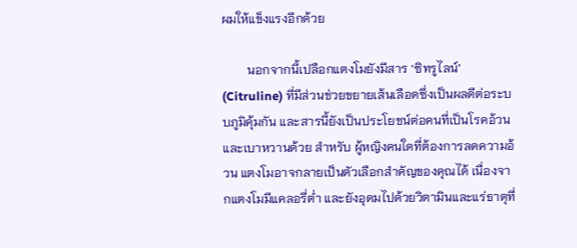ผมให้แข็งแรงอีกด้วย

        นอกจากนี้เปลือกแตงโมยังมีสาร ‘ซิทรูไลน์’ (Citruline) ที่มีส่วนช่วยขยายเส้นเลือดซึ่งเป็นผลดีต่อระบบภูมิคุ้มกัน และสารนี้ยังเป็นประโยชน์ต่อคนที่เป็นโรคอ้วนและเบาหวานด้วย สำหรับ ผู้หญิงคนใดที่ต้องการลดความอ้วน แตงโมอาจกลายเป็นตัวเลือกสำคัญของคุณได้ เนื่องจากแตงโมมีแคลอรี่ต่ำ และยังอุดมไปด้วยวิตามินและแร่ธาตุที่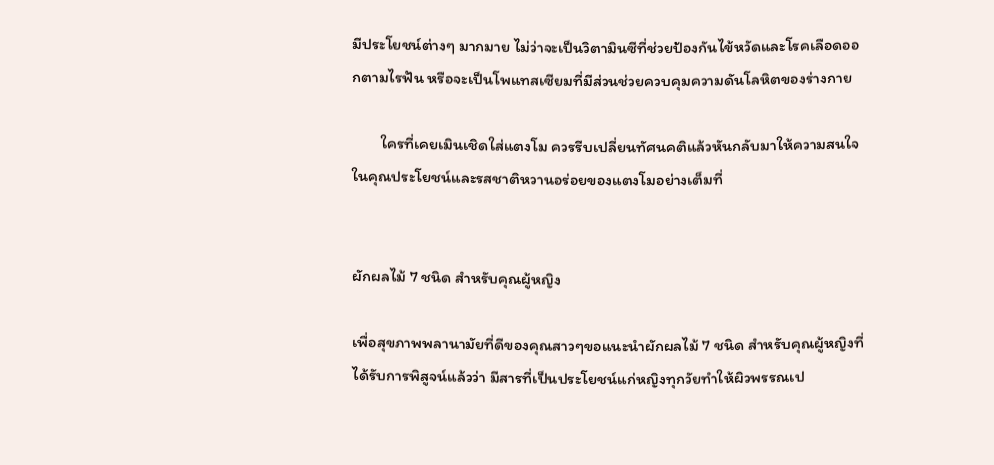มีประโยชน์ต่างๆ มากมาย ไม่ว่าจะเป็นวิตามินซีที่ช่วยป้องกันไข้หวัดและโรคเลือดออกตามไรฟัน หรือจะเป็นโพแทสเซียมที่มีส่วนช่วยควบคุมความดันโลหิตของร่างกาย

        ใครที่เคยเมินเชิดใส่แตงโม ควรรีบเปลี่ยนทัศนคติแล้วหันกลับมาให้ความสนใจในคุณประโยชน์และรสชาติหวานอร่อยของแตงโมอย่างเต็มที่


ผักผลไม้ 7 ชนิด สำหรับคุณผู้หญิง

เพื่อสุขภาพพลานามัยที่ดีของคุณสาวๆขอแนะนำผักผลไม้ 7 ชนิด สำหรับคุณผู้หญิงที่ได้รับการพิสูจน์แล้วว่า มีสารที่เป็นประโยชน์แก่หญิงทุกวัยทำให้ผิวพรรณเป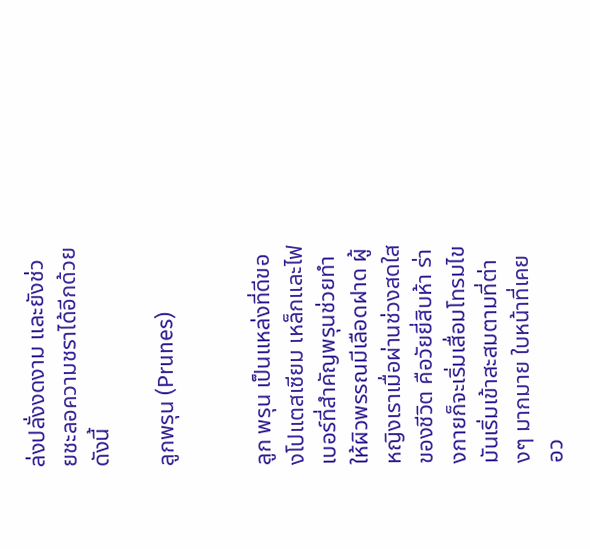ล่งปลั่งงดงาม และยังช่วยชะลอความชราได้อีกด้วย ดังนี้

ลูกพรุน (Prunes)


ลูก พรุน เป็นแหล่งที่ดีของโปแตสเซียม เหล็กและไฟเบอร์ที่สำคัญพรุนช่วยทำให้ผิวพรรณมีเลือดฝาด ผู้หญิงเราเมื่อผ่านช่วงสดใสของชีวิต คือวัยยี่สิบห้า ร่างกายก็จะเริ่มเสื่อมโทรมไขมันเริ่มเข้าสะสมตามที่ต่างๆ มากมาย ใบหน้าที่เคยอว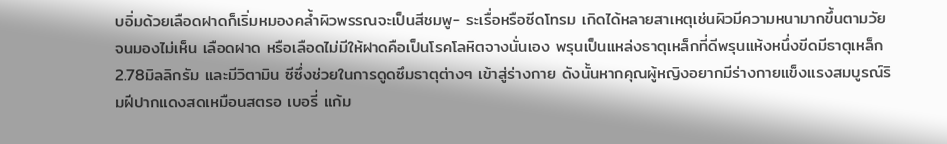บอิ่มด้วยเลือดฝาดก็เริ่มหมองคล้ำผิวพรรณจะเป็นสีชมพู- ระเรื่อหรือซีดโทรม เกิดได้หลายสาเหตุเช่นผิวมีความหนามากขึ้นตามวัย จนมองไม่เห็น เลือดฝาด หรือเลือดไม่มีให้ฝาดคือเป็นโรคโลหิตจางนั่นเอง พรุนเป็นแหล่งธาตุเหล็กที่ดีพรุนแห้งหนึ่งขีดมีธาตุเหล็ก 2.78มิลลิกรัม และมีวิตามิน ซีซึ่งช่วยในการดูดซึมธาตุต่างๆ เข้าสู่ร่างกาย ดังนั้นหากคุณผู้หญิงอยากมีร่างกายแข็งแรงสมบูรณ์ริมฝีปากแดงสดเหมือนสตรอ เบอรี่ แก้ม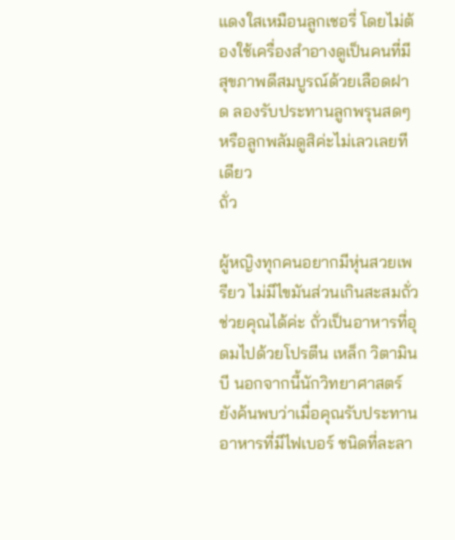แดงใสเหมือนลูกเชอรี่ โดยไม่ต้องใช้เครื่องสำอางดูเป็นคนที่มีสุขภาพดีสมบูรณ์ด้วยเลือดฝาด ลองรับประทานลูกพรุนสดๆหรือลูกพลัมดูสิค่ะไม่เลวเลยทีเดียว
ถั่ว

ผู้หญิงทุกคนอยากมีหุ่นสวยเพรียว ไม่มีไขมันส่วนเกินสะสมถั่ว ช่วยคุณได้ค่ะ ถั่วเป็นอาหารที่อุดมไปด้วยโปรตีน เหล็ก วิตามินบี นอกจากนี้นักวิทยาศาสตร์ยังค้นพบว่าเมื่อคุณรับประทานอาหารที่มีไฟเบอร์ ชนิดที่ละลา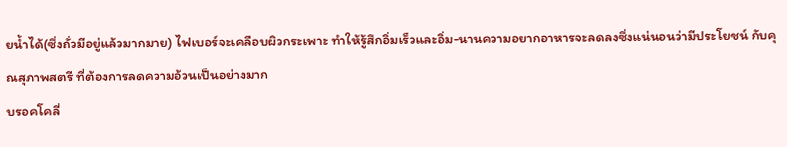ยน้ำได้(ซึ่งถั่วมีอยู่แล้วมากมาย) ไฟเบอร์จะเคลือบผิวกระเพาะ ทำให้รู้สึกอิ่มเร็วและอิ่ม-นานความอยากอาหารจะลดลงซึ่งแน่นอนว่ามีประโยชน์ กับคุณสุภาพสตรี ที่ต้องการลดความอ้วนเป็นอย่างมาก
บรอคโคลี่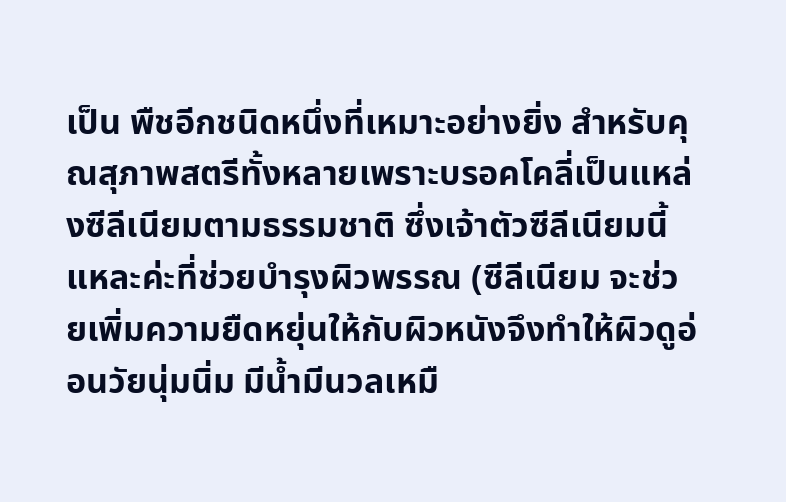เป็น พืชอีกชนิดหนึ่งที่เหมาะอย่างยิ่ง สำหรับคุณสุภาพสตรีทั้งหลายเพราะบรอคโคลี่เป็นแหล่งซีลีเนียมตามธรรมชาติ ซึ่งเจ้าตัวซีลีเนียมนี้แหละค่ะที่ช่วยบำรุงผิวพรรณ (ซีลีเนียม จะช่วยเพิ่มความยืดหยุ่นให้กับผิวหนังจึงทำให้ผิวดูอ่อนวัยนุ่มนิ่ม มีน้ำมีนวลเหมื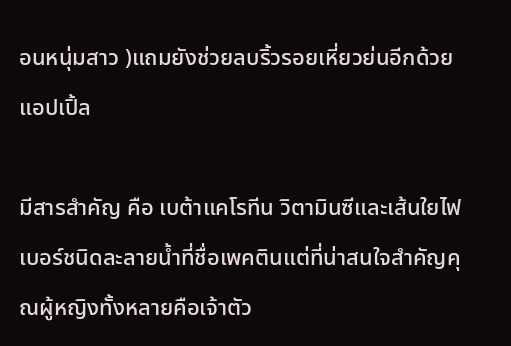อนหนุ่มสาว )แถมยังช่วยลบริ้วรอยเหี่ยวย่นอีกด้วย
แอปเปิ้ล

มีสารสำคัญ คือ เบต้าแคโรทีน วิตามินซีและเส้นใยไฟเบอร์ชนิดละลายน้ำที่ชื่อเพคตินแต่ที่น่าสนใจสำคัญคุณผู้หญิงทั้งหลายคือเจ้าตัว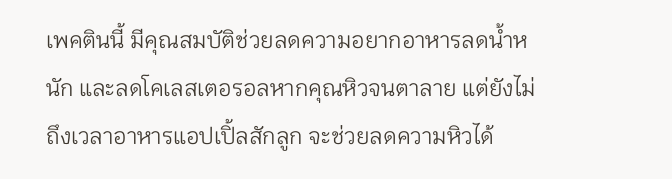เพคตินนี้ มีคุณสมบัติช่วยลดความอยากอาหารลดน้ำหนัก และลดโคเลสเตอรอลหากคุณหิวจนตาลาย แต่ยังไม่ถึงเวลาอาหารแอปเปิ้ลสักลูก จะช่วยลดความหิวได้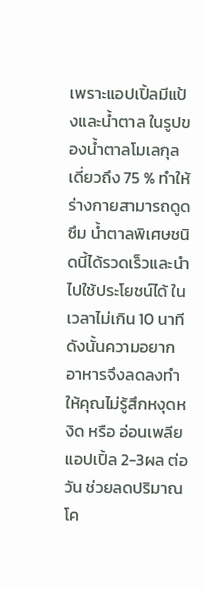เพราะแอปเปิ้ลมีแป้งและน้ำตาล ในรูปของน้ำตาลโมเลกุลเดี่ยวถึง 75 % ทำให้ร่างกายสามารถดูดซึม น้ำตาลพิเศษชนิดนี้ได้รวดเร็วและนำไปใช้ประโยชน์ได้ ในเวลาไม่เกิน 10 นาที ดังนั้นความอยากอาหารจึงลดลงทำให้คุณไม่รู้สึกหงุดหงิด หรือ อ่อนเพลีย แอปเปิ้ล 2-3ผล ต่อวัน ช่วยลดปริมาณโค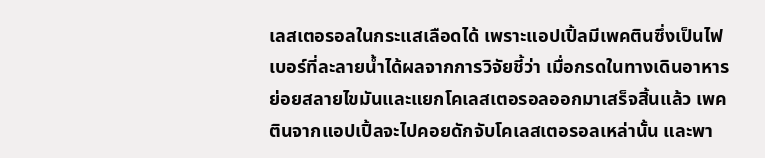เลสเตอรอลในกระแสเลือดได้ เพราะแอปเปิ้ลมีเพคตินซึ่งเป็นไฟเบอร์ที่ละลายน้ำได้ผลจากการวิจัยชี้ว่า เมื่อกรดในทางเดินอาหารย่อยสลายไขมันและแยกโคเลสเตอรอลออกมาเสร็จสิ้นแล้ว เพคตินจากแอปเปิ้ลจะไปคอยดักจับโคเลสเตอรอลเหล่านั้น และพา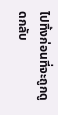ไปทิ้งก่อนที่จะถูกดูดกลับ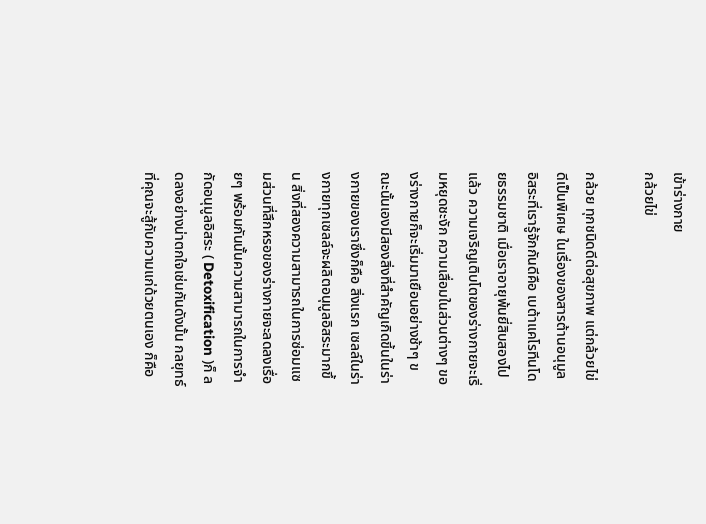เข้าร่างกาย
กล้วยไข่

กล้วย ทุกชนิดดีต่อสุขภาพ แต่กล้วยไข่ดีเป็นพิเศษ ในเรื่องของสารต้านอนุมูลอิสระที่เรารู้จักกันดีคือ เบต้าแคโรทีนโดยธรรมชาติ เมื่อเราอายุพ้นยี่สิบสองไปแล้ว ความเจริญเติบโตของร่างกายจะเริ่มหยุดชะงัก ความเสื่อมในส่วนต่างๆ ของร่างกายก็จะเริ่มมาเยือนอย่างช้าๆ ขณะนั้นเองมีสองสิ่งที่สำคัญเกิดขี้นในร่างกายของเราซึ่งก็คือ สิ่งแรก เซลล์ในร่างกายทุกเซลล์จะผลิตอนุมูลอิสระมากขึ้น สิ่งที่สองความสามารถในการซ่อมแซมส่วนที่สึกหรอของร่างกายจะลดลงเรื่อยๆ พร้อมกันนั้นความสามารถในการจำกัดอนุมูลอิสระ ( Detoxification )ก็ ลดลงอย่างน่าตกใจเช่นกันดังนั้น กลยุทธ์ที่คุณจะสู้กับความแก่ด้วยตนเอง ก็คือ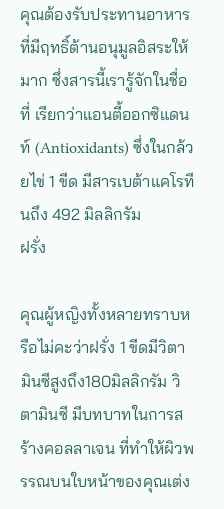คุณต้องรับประทานอาหารที่มีฤทธิ์ต้านอนุมูลอิสระให้มาก ซึ่งสารนี้เรารู้จักในชื่อที่ เรียกว่าแอนตี้ออกซิแดนท์ (Antioxidants) ซึ่งในกล้วยไข่ 1 ขีด มีสารเบต้าแคโรทีนถึง 492 มิลลิกรัม
ฝรั่ง

คุณผู้หญิงทั้งหลายทราบหรือไม่คะว่าฝรั่ง 1 ขีดมีวิตามินซีสูงถึง180มิลลิกรัม วิตามินซี มีบทบาทในการสร้างคอลลาเจน ที่ทำให้ผิวพรรณบนใบหน้าของคุณเต่ง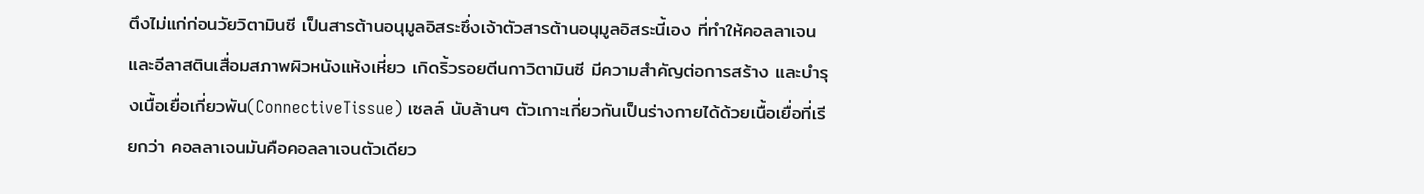ตึงไม่แก่ก่อนวัยวิตามินซี เป็นสารต้านอนุมูลอิสระซึ่งเจ้าตัวสารต้านอนุมูลอิสระนี้เอง ที่ทำให้คอลลาเจนและอีลาสตินเสื่อมสภาพผิวหนังแห้งเหี่ยว เกิดริ้วรอยตีนกาวิตามินซี มีความสำคัญต่อการสร้าง และบำรุงเนื้อเยื่อเกี่ยวพัน(ConnectiveTissue) เซลล์ นับล้านๆ ตัวเกาะเกี่ยวกันเป็นร่างกายได้ด้วยเนื้อเยื่อที่เรียกว่า คอลลาเจนมันคือคอลลาเจนตัวเดียว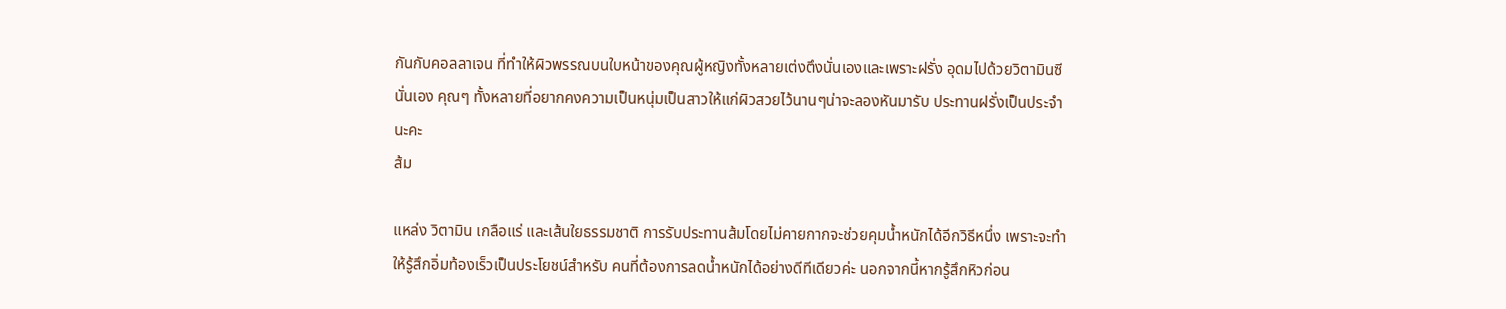กันกับคอลลาเจน ที่ทำให้ผิวพรรณบนใบหน้าของคุณผู้หญิงทั้งหลายเต่งตึงนั่นเองและเพราะฝรั่ง อุดมไปด้วยวิตามินซีนั่นเอง คุณๆ ทั้งหลายที่อยากคงความเป็นหนุ่มเป็นสาวให้แก่ผิวสวยไว้นานๆน่าจะลองหันมารับ ประทานฝรั่งเป็นประจำนะคะ
ส้ม

แหล่ง วิตามิน เกลือแร่ และเส้นใยธรรมชาติ การรับประทานส้มโดยไม่คายกากจะช่วยคุมน้ำหนักได้อีกวิธีหนึ่ง เพราะจะทำให้รู้สึกอิ่มท้องเร็วเป็นประโยชน์สำหรับ คนที่ต้องการลดน้ำหนักได้อย่างดีทีเดียวค่ะ นอกจากนี้หากรู้สึกหิวก่อน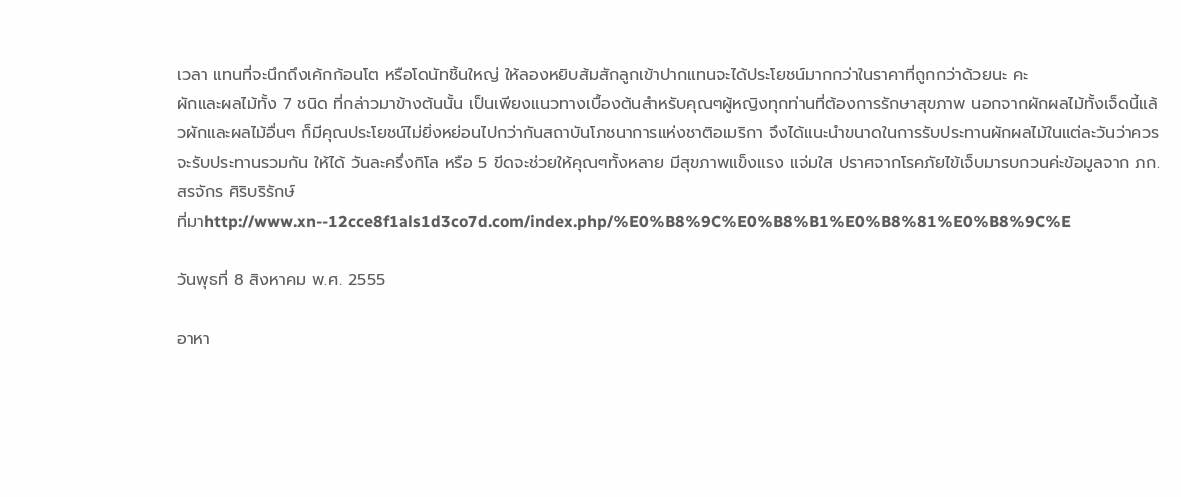เวลา แทนที่จะนึกถึงเค้กก้อนโต หรือโดนัทชิ้นใหญ่ ให้ลองหยิบส้มสักลูกเข้าปากแทนจะได้ประโยชน์มากกว่าในราคาที่ถูกกว่าด้วยนะ คะ
ผักและผลไม้ทั้ง 7 ชนิด ที่กล่าวมาข้างต้นนั้น เป็นเพียงแนวทางเบื้องต้นสำหรับคุณๆผู้หญิงทุกท่านที่ต้องการรักษาสุขภาพ นอกจากผักผลไม้ทั้งเจ็ดนี้แล้วผักและผลไม้อื่นๆ ก็มีคุณประโยชน์ไม่ยิ่งหย่อนไปกว่ากันสถาบันโภชนาการแห่งชาติอเมริกา จึงได้แนะนำขนาดในการรับประทานผักผลไม้ในแต่ละวันว่าควรจะรับประทานรวมกัน ให้ได้ วันละครึ่งกิโล หรือ 5 ขีดจะช่วยให้คุณๆทั้งหลาย มีสุขภาพแข็งแรง แจ่มใส ปราศจากโรคภัยไข้เจ็บมารบกวนค่ะข้อมูลจาก ภก.สรจักร ศิริบริรักษ์
ที่มาhttp://www.xn--12cce8f1als1d3co7d.com/index.php/%E0%B8%9C%E0%B8%B1%E0%B8%81%E0%B8%9C%E

วันพุธที่ 8 สิงหาคม พ.ศ. 2555

อาหา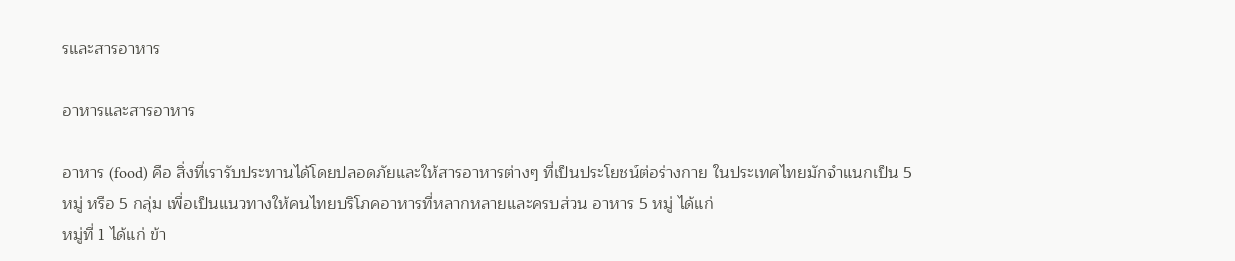รและสารอาหาร

อาหารและสารอาหาร

อาหาร (food) คือ สิ่งที่เรารับประทานได้โดยปลอดภัยและให้สารอาหารต่างๆ ที่เป็นประโยชน์ต่อร่างกาย ในประเทศไทยมักจำแนกเป็น 5 หมู่ หรือ 5 กลุ่ม เพื่อเป็นแนวทางให้คนไทยบริโภคอาหารที่หลากหลายและครบส่วน อาหาร 5 หมู่ ได้แก่
หมู่ที่ 1 ได้แก่ ข้า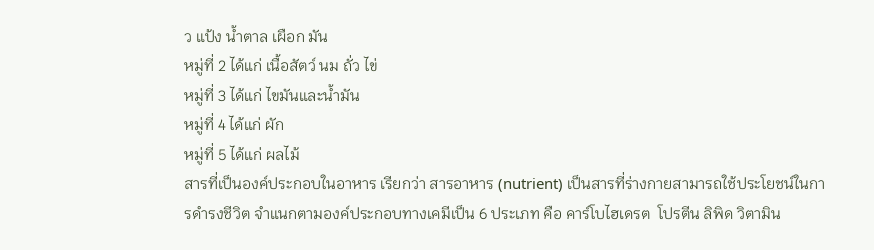ว แป้ง น้ำตาล เผือก มัน
หมู่ที่ 2 ได้แก่ เนื้อสัตว์ นม ถั่ว ไข่
หมู่ที่ 3 ได้แก่ ไขมันและน้ำมัน
หมู่ที่ 4 ได้แก่ ผัก
หมู่ที่ 5 ได้แก่ ผลไม้
สารที่เป็นองค์ประกอบในอาหาร เรียกว่า สารอาหาร (nutrient) เป็นสารที่ร่างกายสามารถใช้ประโยชน์ในการดำรงชีวิต จำแนกตามองค์ประกอบทางเคมีเป็น 6 ประเภท คือ คาร์โบไฮเดรต  โปรตีน ลิพิด วิตามิน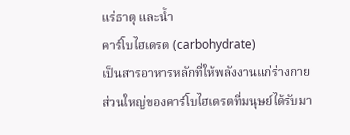แร่ธาตุ และน้ำ
คาร์โบไฮเดรต (carbohydrate)
เป็นสารอาหารหลักที่ให้พลังงานแก่ร่างกาย ส่วนใหญ่ของคาร์โบไฮเดรตที่มนุษย์ได้รับมา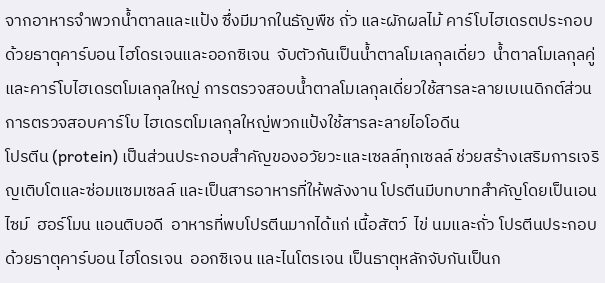จากอาหารจำพวกน้ำตาลและแป้ง ซึ่งมีมากในธัญพืช ถั่ว และผักผลไม้ คาร์โบไฮเดรตประกอบด้วยธาตุคาร์บอน ไฮโดรเจนและออกซิเจน  จับตัวกันเป็นน้ำตาลโมเลกุลเดี่ยว  น้ำตาลโมเลกุลคู่ และคาร์โบไฮเดรตโมเลกุลใหญ่ การตรวจสอบน้ำตาลโมเลกุลเดี่ยวใช้สารละลายเบเนดิกต์ส่วนการตรวจสอบคาร์โบ ไฮเดรตโมเลกุลใหญ่พวกแป้งใช้สารละลายไอโอดีน
โปรตีน (protein) เป็นส่วนประกอบสำคัญของอวัยวะและเซลล์ทุกเซลล์ ช่วยสร้างเสริมการเจริญเติบโตและซ่อมแซมเซลล์ และเป็นสารอาหารที่ให้พลังงาน โปรตีนมีบทบาทสำคัญโดยเป็นเอนไซม์  ฮอร์โมน แอนติบอดี  อาหารที่พบโปรตีนมากได้แก่ เนื้อสัตว์  ไข่ นมและถั่ว โปรตีนประกอบด้วยธาตุคาร์บอน ไฮโดรเจน  ออกซิเจน และไนโตรเจน เป็นธาตุหลักจับกันเป็นก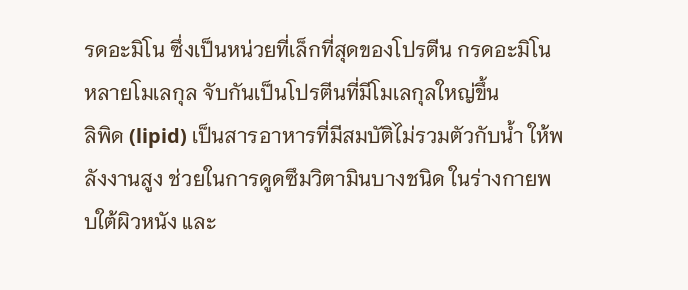รดอะมิโน ซึ่งเป็นหน่วยที่เล็กที่สุดของโปรตีน กรดอะมิโนหลายโมเลกุล จับกันเป็นโปรตีนที่มีโมเลกุลใหญ่ขึ้น
ลิพิด (lipid) เป็นสารอาหารที่มีสมบัติไม่รวมตัวกับน้ำ ให้พลังงานสูง ช่วยในการดูดซึมวิตามินบางชนิด ในร่างกายพบใต้ผิวหนัง และ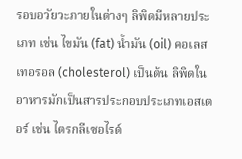รอบอวัยวะภายในต่างๆ ลิพิดมีหลายประเภท เช่น ไขมัน (fat) น้ำมัน (oil) คอเลสเทอรอล (cholesterol) เป็นต้น ลิพิดในอาหารมักเป็นสารประกอบประเภทเอสเตอร์ เช่น ไตรกลีเซอไรด์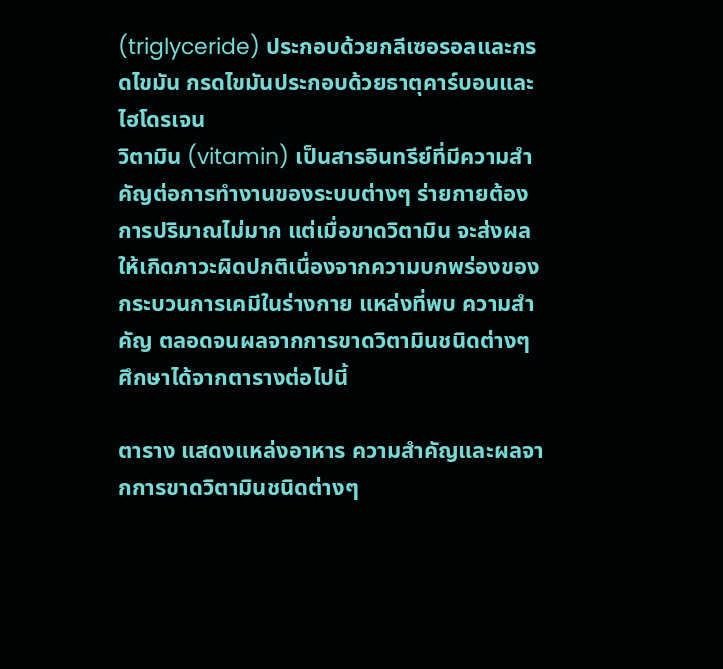(triglyceride) ประกอบด้วยกลีเซอรอลและกรดไขมัน กรดไขมันประกอบด้วยธาตุคาร์บอนและไฮโดรเจน
วิตามิน (vitamin) เป็นสารอินทรีย์ที่มีความสำคัญต่อการทำงานของระบบต่างๆ ร่ายกายต้องการปริมาณไม่มาก แต่เมื่อขาดวิตามิน จะส่งผลให้เกิดภาวะผิดปกติเนื่องจากความบกพร่องของกระบวนการเคมีในร่างกาย แหล่งที่พบ ความสำคัญ ตลอดจนผลจากการขาดวิตามินชนิดต่างๆ ศึกษาได้จากตารางต่อไปนี้

ตาราง แสดงแหล่งอาหาร ความสำคัญและผลจากการขาดวิตามินชนิดต่างๆ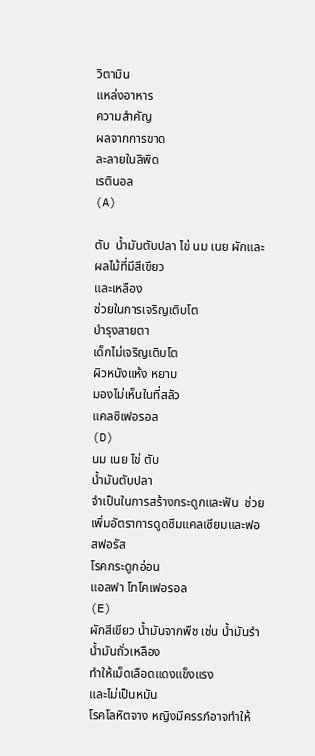วิตามิน
แหล่งอาหาร
ความสำคัญ
ผลจากการขาด
ละลายในลิพิด
เรตินอล
(A)

ตับ  น้ำมันตับปลา ไข่ นม เนย ผักและผลไม้ที่มีสีเขียว
และเหลือง
ช่วยในการเจริญเติบโต
บำรุงสายตา
เด็กไม่เจริญเติบโต
ผิวหนังแห้ง หยาบ
มองไม่เห็นในที่สลัว
แคลซิเฟอรอล
(D)
นม เนย ไข่ ตับ
น้ำมันตับปลา
จำเป็นในการสร้างกระดูกและฟัน  ช่วยเพิ่มอัตราการดูดซึมแคลเซียมและฟอสฟอรัส
โรคกระดูกอ่อน
แอลฟา โทโคเฟอรอล
(E)
ผักสีเขียว น้ำมันจากพืช เช่น น้ำมันรำ  น้ำมันถั่วเหลือง
ทำให้เม็ดเลือดแดงแข็งแรง
และไม่เป็นหมัน
โรคโลหิตจาง หญิงมีครรภ์อาจทำให้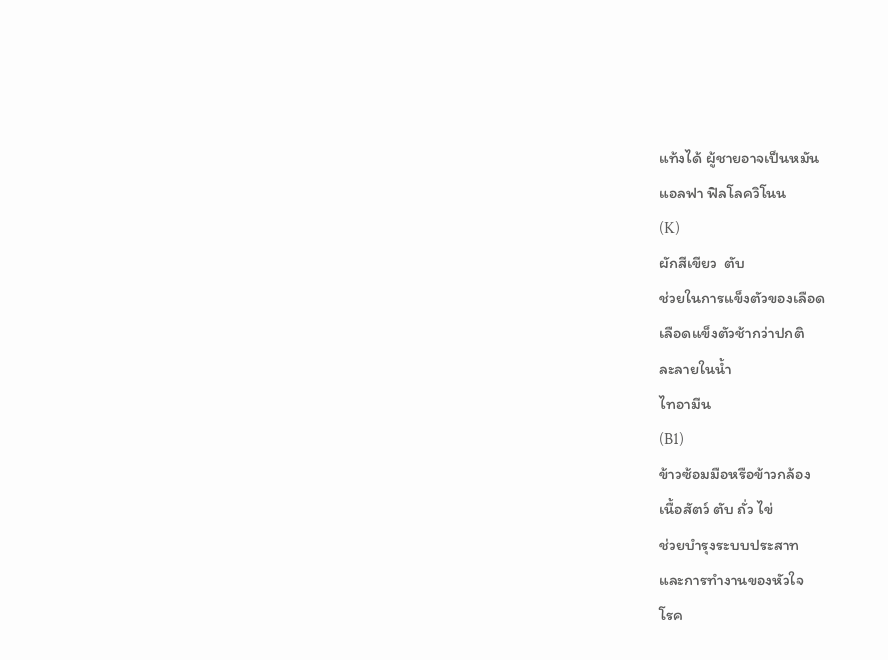แท้งได้ ผู้ชายอาจเป็นหมัน
แอลฟา ฟิลโลควิโนน
(K)
ผักสีเขียว  ตับ
ช่วยในการแข็งตัวของเลือด
เลือดแข็งตัวช้ากว่าปกติ
ละลายในน้ำ
ไทอามีน
(B1)
ข้าวซ้อมมือหรือข้าวกล้อง
เนื้อสัตว์ ตับ ถั่ว ไข่
ช่วยบำรุงระบบประสาท
และการทำงานของหัวใจ
โรค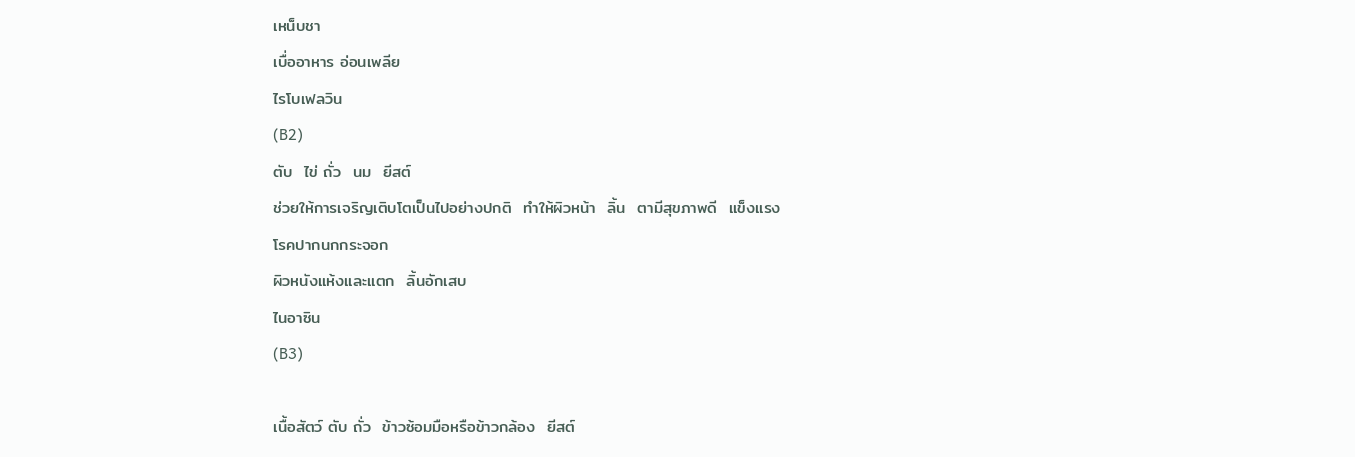เหน็บชา
เบื่ออาหาร อ่อนเพลีย
ไรโบเฟลวิน
(B2)
ตับ  ไข่ ถั่ว  นม  ยีสต์
ช่วยให้การเจริญเติบโตเป็นไปอย่างปกติ  ทำให้ผิวหน้า  ลิ้น  ตามีสุขภาพดี  แข็งแรง
โรคปากนกกระจอก
ผิวหนังแห้งและแตก  ลิ้นอักเสบ
ไนอาซิน
(B3)

เนื้อสัตว์ ตับ ถั่ว  ข้าวซ้อมมือหรือข้าวกล้อง  ยีสต์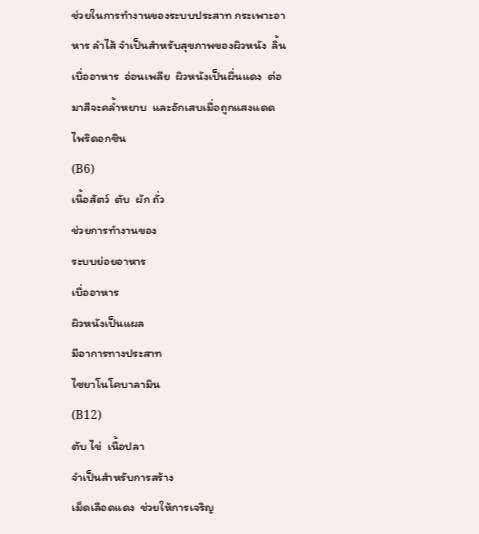ช่วยในการทำงานของระบบประสาท กระเพาะอาหาร ลำไส้ จำเป็นสำหรับสุขภาพของผิวหนัง  ลิ้น
เบื่ออาหาร  อ่อนเพลีย  ผิวหนังเป็นผื่นแดง  ต่อมาสีจะคล้ำหยาบ  และอักเสบเมื่อถูกแสงแดด
ไพริดอกซิน
(B6)
เนื้อสัตว์  ตับ  ผัก ถั่ว
ช่วยการทำงานของ
ระบบย่อยอาหาร
เบื่ออาหาร
ผิวหนังเป็นแผล
มีอาการทางประสาท
ไซยาโนโคบาลามิน
(B12)
ตับ ไข่  เนื้อปลา
จำเป็นสำหรับการสร้าง
เม็ดเลือดแดง  ช่วยให้การเจริญ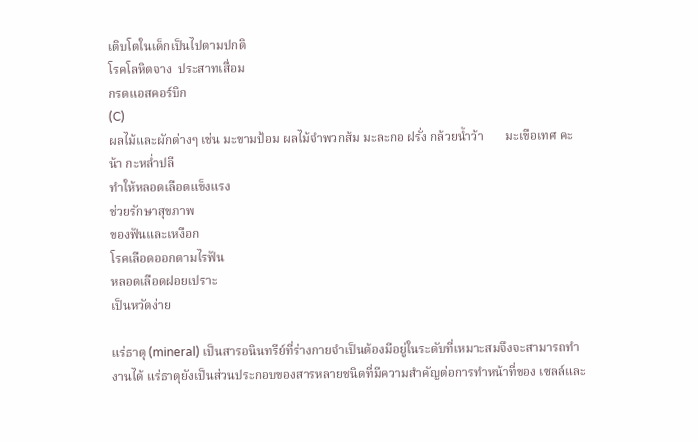เติบโตในเด็กเป็นไปตามปกติ
โรคโลหิตจาง  ประสาทเสื่อม
กรดแอสคอร์บิก
(C)
ผลไม้และผักต่างๆ เช่น มะขามป้อม ผลไม้จำพวกส้ม มะละกอ ฝรั่ง กล้วยน้ำว้า       มะเขือเทศ คะน้า กะหล่ำปลี
ทำให้หลอดเลือดแข็งแรง
ช่วยรักษาสุขภาพ
ของฟันและเหงือก
โรคเลือดออกตามไรฟัน
หลอดเลือดฝอยเปราะ
เป็นหวัดง่าย

แร่ธาตุ (mineral) เป็นสารอนินทรีย์ที่ร่างกายจำเป็นต้องมีอยู่ในระดับที่เหมาะสมจึงจะสามารถทำ งานได้ แร่ธาตุยังเป็นส่วนประกอบของสารหลายชนิดที่มีความสำคัญต่อการทำหน้าที่ของ เซลล์และ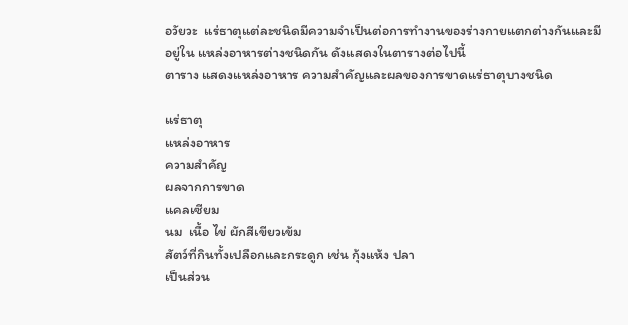อวัยวะ  แร่ธาตุแต่ละชนิดมีความจำเป็นต่อการทำงานของร่างกายแตกต่างกันและมีอยู่ใน แหล่งอาหารต่างชนิดกัน ดังแสดงในตารางต่อไปนี้
ตาราง แสดงแหล่งอาหาร ความสำคัญและผลของการขาดแร่ธาตุบางชนิด

แร่ธาตุ
แหล่งอาหาร
ความสำคัญ
ผลจากการขาด
แคลเซียม
นม  เนื้อ ไข่ ผักสีเขียวเข้ม
สัตว์ที่กินทั้งเปลือกและกระดูก เช่น กุ้งแห้ง ปลา
เป็นส่วน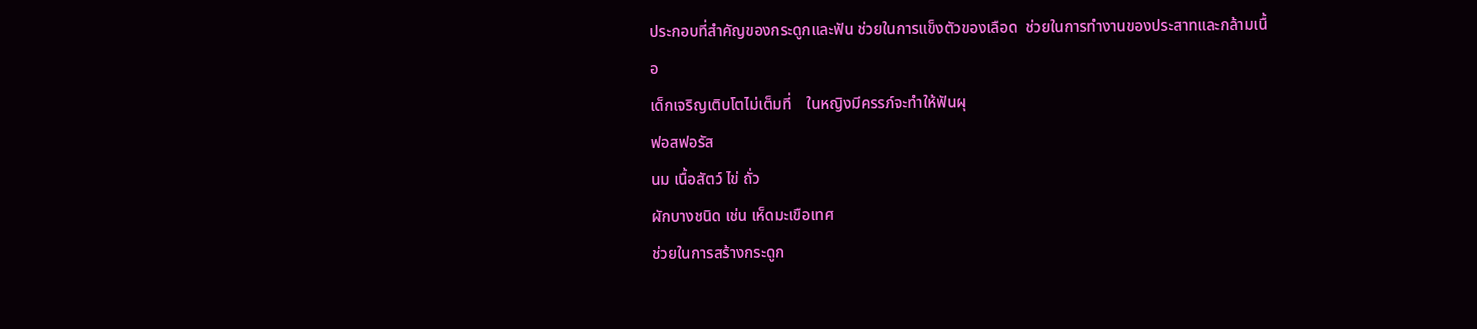ประกอบที่สำคัญของกระดูกและฟัน ช่วยในการแข็งตัวของเลือด  ช่วยในการทำงานของประสาทและกล้ามเนื้อ
เด็กเจริญเติบโตไม่เต็มที่    ในหญิงมีครรภ์จะทำให้ฟันผุ
ฟอสฟอรัส
นม เนื้อสัตว์ ไข่ ถั่ว
ผักบางชนิด เช่น เห็ดมะเขือเทศ
ช่วยในการสร้างกระดูก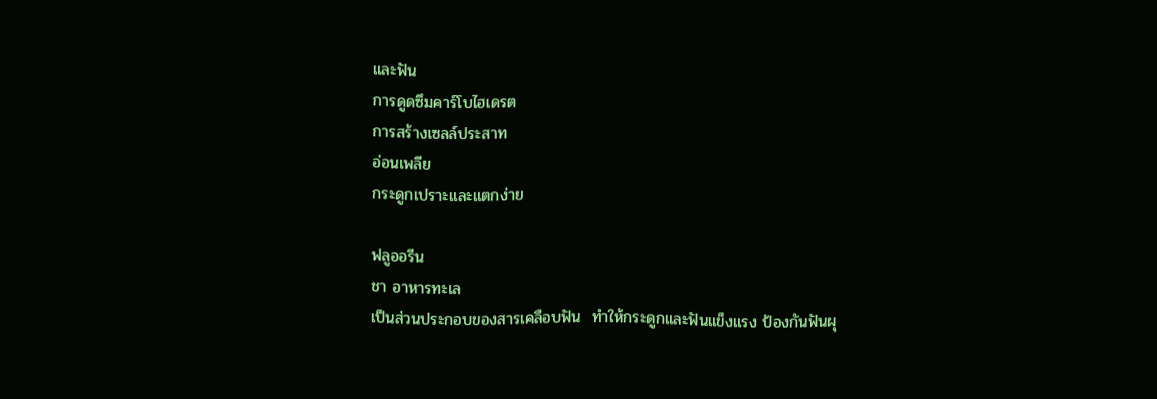และฟัน
การดูดซึมคาร์โบไฮเดรต
การสร้างเซลล์ประสาท
อ่อนเพลีย
กระดูกเปราะและแตกง่าย

ฟลูออรีน
ชา อาหารทะเล
เป็นส่วนประกอบของสารเคลือบฟัน  ทำให้กระดูกและฟันแข็งแรง ป้องกันฟันผุ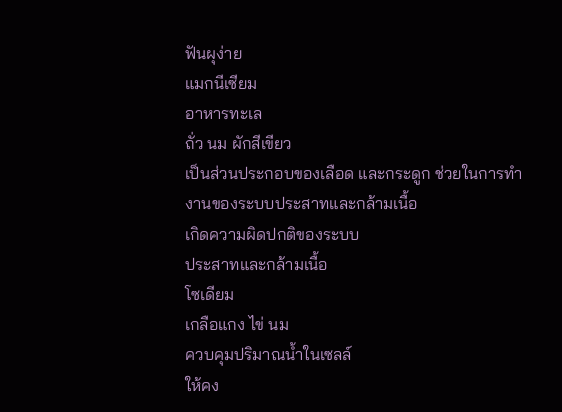ฟันผุง่าย
แมกนีเซียม
อาหารทะเล
ถั่ว นม ผักสีเขียว
เป็นส่วนประกอบของเลือด และกระดูก ช่วยในการทำงานของระบบประสาทและกล้ามเนื้อ
เกิดความผิดปกติของระบบ
ประสาทและกล้ามเนื้อ
โซเดียม
เกลือแกง ไข่ นม
ควบคุมปริมาณน้ำในเซลล์
ให้คง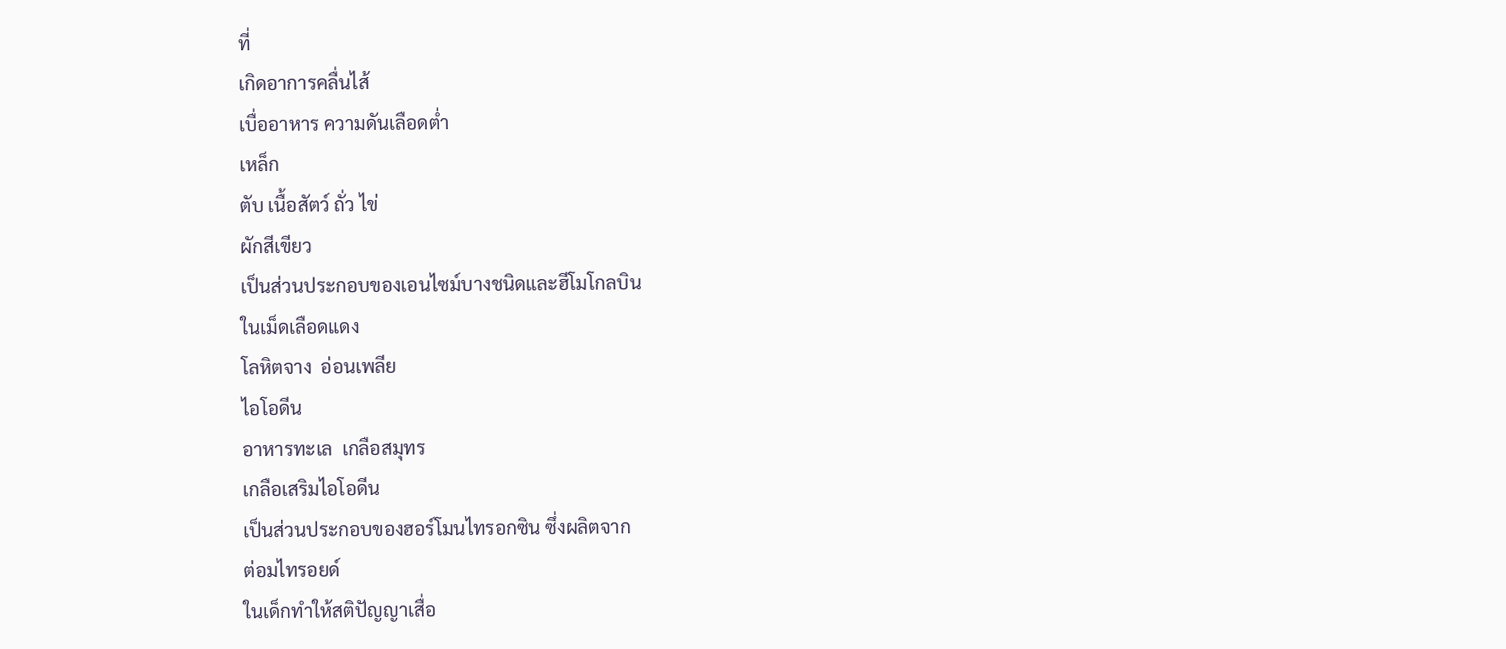ที่
เกิดอาการคลื่นไส้
เบื่ออาหาร ความดันเลือดต่ำ
เหล็ก
ตับ เนื้อสัตว์ ถั่ว ไข่
ผักสีเขียว
เป็นส่วนประกอบของเอนไซม์บางชนิดและฮีโมโกลบิน
ในเม็ดเลือดแดง
โลหิตจาง  อ่อนเพลีย
ไอโอดีน
อาหารทะเล  เกลือสมุทร
เกลือเสริมไอโอดีน
เป็นส่วนประกอบของฮอร์โมนไทรอกซิน ซึ่งผลิตจาก
ต่อมไทรอยด์
ในเด็กทำให้สติปัญญาเสื่อ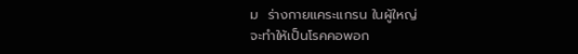ม  ร่างกายแคระแกรน ในผู้ใหญ่
จะทำให้เป็นโรคคอพอก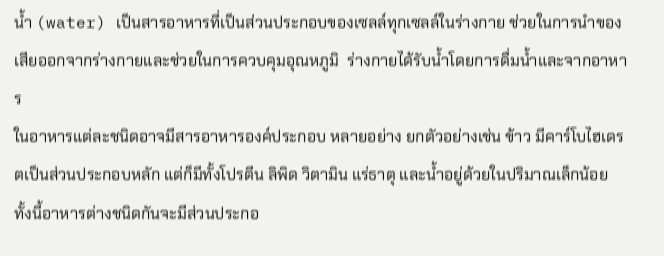น้ำ (water) เป็นสารอาหารที่เป็นส่วนประกอบของเซลล์ทุกเซลล์ในร่างกาย ช่วยในการนำของเสียออกจากร่างกายและช่วยในการควบคุมอุณหภูมิ  ร่างกายได้รับน้ำโดยการดื่มน้ำและจากอาหาร
ในอาหารแต่ละชนิดอาจมีสารอาหารองค์ประกอบ หลายอย่าง ยกตัวอย่างเช่น ข้าว มีคาร์โบไฮเดรตเป็นส่วนประกอบหลัก แต่ก็มีทั้งโปรตีน ลิพิด วิตามิน แร่ธาตุ และน้ำอยู่ด้วยในปริมาณเล็กน้อย ทั้งนี้อาหารต่างชนิดกันจะมีส่วนประกอ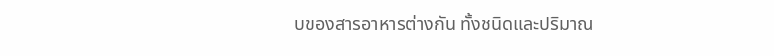บของสารอาหารต่างกัน ทั้งชนิดและปริมาณ